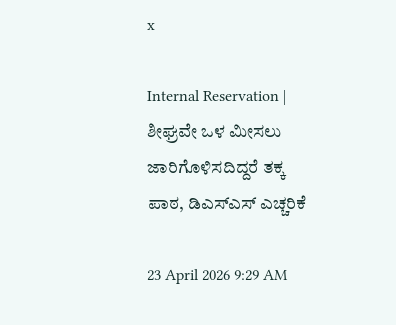x

Internal Reservation | ಶೀಘ್ರವೇ ಒಳ ಮೀಸಲು ಜಾರಿಗೊಳಿಸದಿದ್ದರೆ ತಕ್ಕ ಪಾಠ, ಡಿಎಸ್‌ಎಸ್‌ ಎಚ್ಚರಿಕೆ

23 April 2026 9:29 AM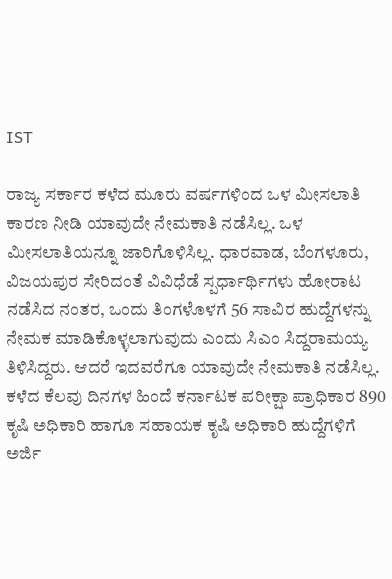IST

ರಾಜ್ಯ ಸರ್ಕಾರ ಕಳೆದ ಮೂರು ವರ್ಷಗಳಿಂದ ಒಳ ಮೀಸಲಾತಿ ಕಾರಣ ನೀಡಿ ಯಾವುದೇ ನೇಮಕಾತಿ ನಡೆಸಿಲ್ಲ. ಒಳ ಮೀಸಲಾತಿಯನ್ನೂ ಜಾರಿಗೊಳಿಸಿಲ್ಲ. ಧಾರವಾಡ, ಬೆಂಗಳೂರು, ವಿಜಯಪುರ ಸೇರಿದಂತೆ ವಿವಿಧೆಡೆ ಸ್ಪರ್ಧಾರ್ಥಿಗಳು ಹೋರಾಟ ನಡೆಸಿದ ನಂತರ, ಒಂದು ತಿಂಗಳೊಳಗೆ 56 ಸಾವಿರ ಹುದ್ದೆಗಳನ್ನು ನೇಮಕ ಮಾಡಿಕೊಳ್ಳಲಾಗುವುದು ಎಂದು ಸಿಎಂ ಸಿದ್ದರಾಮಯ್ಯ ತಿಳಿಸಿದ್ದರು. ಆದರೆ ಇದವರೆಗೂ ಯಾವುದೇ ನೇಮಕಾತಿ ನಡೆಸಿಲ್ಲ. ಕಳೆದ ಕೆಲವು ದಿನಗಳ ಹಿಂದೆ ಕರ್ನಾಟಕ ಪರೀಕ್ಷಾ ಪ್ರಾಧಿಕಾರ 890 ಕೃಷಿ ಅಧಿಕಾರಿ ಹಾಗೂ ಸಹಾಯಕ ಕೃಷಿ ಅಧಿಕಾರಿ ಹುದ್ದೆಗಳಿಗೆ ಅರ್ಜಿ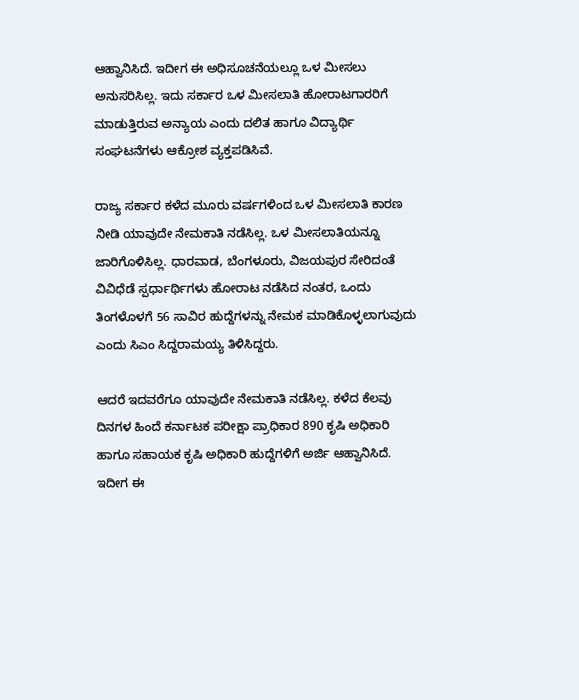ಆಹ್ವಾನಿಸಿದೆ. ಇದೀಗ ಈ ಅಧಿಸೂಚನೆಯಲ್ಲೂ ಒಳ ಮೀಸಲು ಅನುಸರಿಸಿಲ್ಲ. ಇದು ಸರ್ಕಾರ ಒಳ ಮೀಸಲಾತಿ ಹೋರಾಟಗಾರರಿಗೆ ಮಾಡುತ್ತಿರುವ ಅನ್ಯಾಯ ಎಂದು ದಲಿತ ಹಾಗೂ ವಿದ್ಯಾರ್ಥಿ ಸಂಘಟನೆಗಳು ಆಕ್ರೋಶ ವ್ಯಕ್ತಪಡಿಸಿವೆ.

ರಾಜ್ಯ ಸರ್ಕಾರ ಕಳೆದ ಮೂರು ವರ್ಷಗಳಿಂದ ಒಳ ಮೀಸಲಾತಿ ಕಾರಣ ನೀಡಿ ಯಾವುದೇ ನೇಮಕಾತಿ ನಡೆಸಿಲ್ಲ. ಒಳ ಮೀಸಲಾತಿಯನ್ನೂ ಜಾರಿಗೊಳಿಸಿಲ್ಲ. ಧಾರವಾಡ, ಬೆಂಗಳೂರು, ವಿಜಯಪುರ ಸೇರಿದಂತೆ ವಿವಿಧೆಡೆ ಸ್ಪರ್ಧಾರ್ಥಿಗಳು ಹೋರಾಟ ನಡೆಸಿದ ನಂತರ, ಒಂದು ತಿಂಗಳೊಳಗೆ 56 ಸಾವಿರ ಹುದ್ದೆಗಳನ್ನು ನೇಮಕ ಮಾಡಿಕೊಳ್ಳಲಾಗುವುದು ಎಂದು ಸಿಎಂ ಸಿದ್ದರಾಮಯ್ಯ ತಿಳಿಸಿದ್ದರು.

ಆದರೆ ಇದವರೆಗೂ ಯಾವುದೇ ನೇಮಕಾತಿ ನಡೆಸಿಲ್ಲ. ಕಳೆದ ಕೆಲವು ದಿನಗಳ ಹಿಂದೆ ಕರ್ನಾಟಕ ಪರೀಕ್ಷಾ ಪ್ರಾಧಿಕಾರ 890 ಕೃಷಿ ಅಧಿಕಾರಿ ಹಾಗೂ ಸಹಾಯಕ ಕೃಷಿ ಅಧಿಕಾರಿ ಹುದ್ದೆಗಳಿಗೆ ಅರ್ಜಿ ಆಹ್ವಾನಿಸಿದೆ. ಇದೀಗ ಈ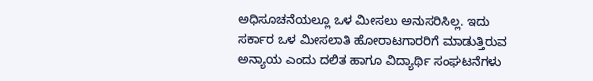ಅಧಿಸೂಚನೆಯಲ್ಲೂ ಒಳ ಮೀಸಲು ಅನುಸರಿಸಿಲ್ಲ. ಇದು ಸರ್ಕಾರ ಒಳ ಮೀಸಲಾತಿ ಹೋರಾಟಗಾರರಿಗೆ ಮಾಡುತ್ತಿರುವ ಅನ್ಯಾಯ ಎಂದು ದಲಿತ ಹಾಗೂ ವಿದ್ಯಾರ್ಥಿ ಸಂಘಟನೆಗಳು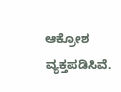ಆಕ್ರೋಶ ವ್ಯಕ್ತಪಡಿಸಿವೆ.